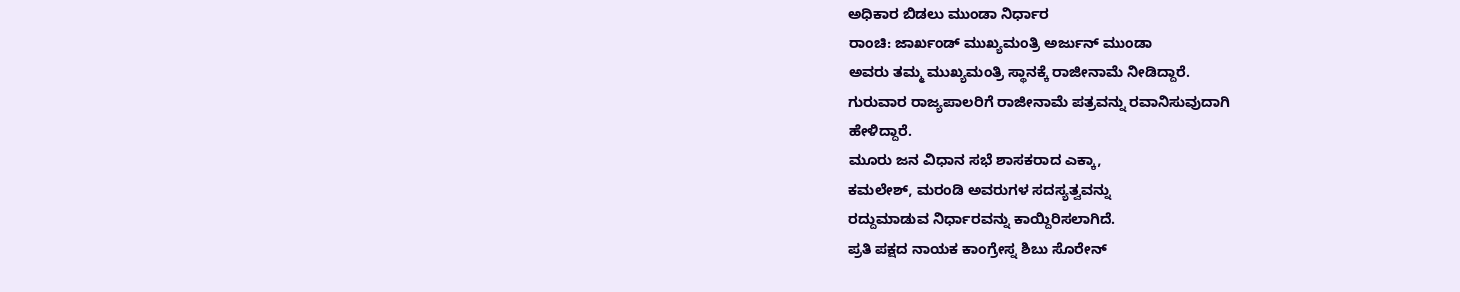ಅಧಿಕಾರ ಬಿಡಲು ಮುಂಡಾ ನಿರ್ಧಾರ
ರಾಂಚಿ: ಜಾರ್ಖಂಡ್ ಮುಖ್ಯಮಂತ್ರಿ ಅರ್ಜುನ್ ಮುಂಡಾ
ಅವರು ತಮ್ಮ ಮುಖ್ಯಮಂತ್ರಿ ಸ್ಥಾನಕ್ಕೆ ರಾಜೀನಾಮೆ ನೀಡಿದ್ದಾರೆ.
ಗುರುವಾರ ರಾಜ್ಯಪಾಲರಿಗೆ ರಾಜೀನಾಮೆ ಪತ್ರವನ್ನು ರವಾನಿಸುವುದಾಗಿ
ಹೇಳಿದ್ದಾರೆ.
ಮೂರು ಜನ ವಿಧಾನ ಸಭೆ ಶಾಸಕರಾದ ಎಕ್ಕಾ,
ಕಮಲೇಶ್, ಮರಂಡಿ ಅವರುಗಳ ಸದಸ್ಯತ್ವವನ್ನು
ರದ್ದುಮಾಡುವ ನಿರ್ಧಾರವನ್ನು ಕಾಯ್ದಿರಿಸಲಾಗಿದೆ.
ಪ್ರತಿ ಪಕ್ಷದ ನಾಯಕ ಕಾಂಗ್ರೇಸ್ನ ಶಿಬು ಸೊರೇನ್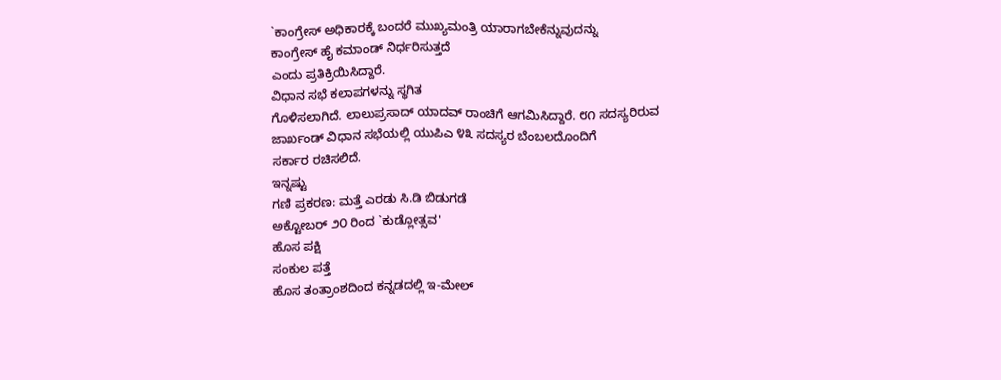`ಕಾಂಗ್ರೇಸ್ ಅಧಿಕಾರಕ್ಕೆ ಬಂದರೆ ಮುಖ್ಯಮಂತ್ರಿ ಯಾರಾಗಬೇಕೆನ್ನುವುದನ್ನು
ಕಾಂಗ್ರೇಸ್ ಹೈ ಕಮಾಂಡ್ ನಿರ್ಧರಿಸುತ್ತದೆ
ಎಂದು ಪ್ರತಿಕ್ರಿಯಿಸಿದ್ದಾರೆ.
ವಿಧಾನ ಸಭೆ ಕಲಾಪಗಳನ್ನು ಸ್ಥಗಿತ
ಗೊಳಿಸಲಾಗಿದೆ. ಲಾಲುಪ್ರಸಾದ್ ಯಾದವ್ ರಾಂಚಿಗೆ ಆಗಮಿಸಿದ್ದಾರೆ. ೮೧ ಸದಸ್ಯರಿರುವ
ಜಾರ್ಖಂಡ್ ವಿಧಾನ ಸಭೆಯಲ್ಲಿ ಯುಪಿಎ ೪೩ ಸದಸ್ಯರ ಬೆಂಬಲದೊಂದಿಗೆ
ಸರ್ಕಾರ ರಚಿಸಲಿದೆ.
ಇನ್ನಷ್ಟು
ಗಣಿ ಪ್ರಕರಣ: ಮತ್ತೆ ಎರಡು ಸಿ.ಡಿ ಬಿಡುಗಡೆ
ಅಕ್ಟೋಬರ್ ೨೦ ರಿಂದ `ಕುಡ್ಲೋತ್ಸವ'
ಹೊಸ ಪಕ್ಷಿ
ಸಂಕುಲ ಪತ್ತೆ
ಹೊಸ ತಂತ್ರಾಂಶದಿಂದ ಕನ್ನಡದಲ್ಲಿ ಇ-ಮೇಲ್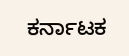ಕರ್ನಾಟಕ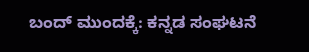ಬಂದ್ ಮುಂದಕ್ಕೆ: ಕನ್ನಡ ಸಂಘಟನೆ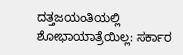ದತ್ತಜಯಂತಿಯಲ್ಲಿ ಶೋಭಾಯಾತ್ರೆಯಿಲ್ಲ: ಸರ್ಕಾರ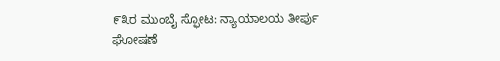೯೩ರ ಮುಂಬೈ ಸ್ಫೋಟ: ನ್ಯಾಯಾಲಯ ತೀರ್ಪು
ಘೋಷಣೆ